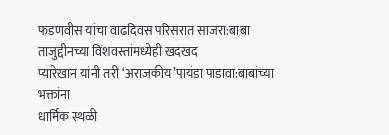फडणवीस यांचा वाढदिवस परिसरात साजरा:बाबा ताजुद्दीनच्या विशवस्तांमध्येही खदखद
प्यारेखान यांनी तरी ‘अराजकीय’पायंडा पाडावा:बाबांच्या भक्तांना
धार्मिक स्थळी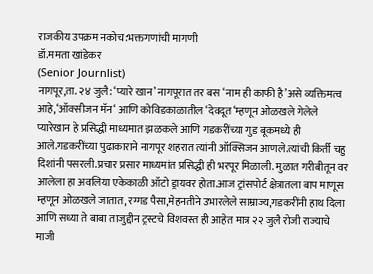राजकीय उपक्रम नकोच:भक्तगणांची मागणी
डॉ.ममता खांडेकर
(Senior Journlist)
नागपूर,ता. २४ जुलै: ‘प्यारे खान’ नागपूरात तर बस ‘नाम ही काफी है’असे व्यक्तिमत्व आहे,‘ऑक्सीजन मॅन‘ आणि कोविडकाळातील ‘देवदूत‘म्हणून ओळखले गेलेले प्यारेखान हे प्रसिद्धी माध्यमात झळकले आणि गडकरींच्या गुड बूकमध्ये ही आले.गडकरींच्या पुढाकाराने नागपूर शहरात त्यांनी ऑक्सिजन आणले.त्यांची किर्ती चहु दिशांनी पसरली.प्रचार प्रसार माध्यमांत प्रसिद्धी ही भरपूर मिळाली. मुळात गरीबीतून वर आलेला हा अवलिया एकेकाळी ऑटो ड्रायवर होता.आज ट्रांसपोर्ट क्षेत्रातला बाप माणूस म्हणून ओळखले जातात, रग्गड पैसा,मेहनतीने उभारलेले साम्राज्य,गडकरींनी हाथ दिला आणि सध्या ते बाबा ताजुद्दीन ट्रस्टचे विशवस्त ही आहेत मात्र २२ जुलै रोजी राज्याचे माजी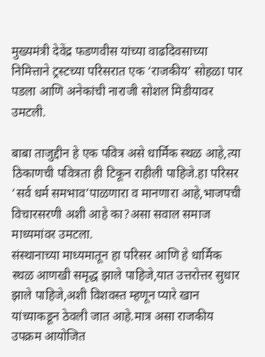मुख्यमंत्री देवेंद्र फडणवीस यांच्या वाढदिवसाच्या निमित्ताने ट्रस्टच्या परिसरात एक ‘राजकीय’ सोहळा पार पडला आणि अनेकांची नाराजी सोशल मिडीयावर उमटली.

बाबा ताजुद्दीन हे एक पवित्र असे धार्मिक स्थळ आहे,त्या ठिकाणची पवित्रता ही टिकून राहीली पाहिजे.हा परिसर ‘सर्व धर्म समभाव’पाळणारा व मानणारा आहे,भाजपची विचारसरणी अशी आहे का?असा सवाल समाज माध्यमांवर उमटला.
संस्थानाच्या माध्यमातून हा परिसर आणि हे धार्मिक स्थळ आणखी समृद्ध झाले पाहिजे,यात उत्तरोत्तर सुधार झाले पाहिजे,अशी विशवस्त म्हणून प्यारे खान यांच्याकडून ठेवली जात आहे.मात्र असा राजकीय उपक्रम आयोजित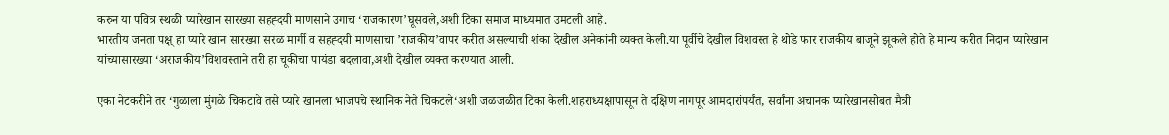करुन या पवित्र स्थळी प्यारेखान सारख्या सहह्दयी माणसाने उगाच ‘राजकारण’घूसवले,अशी टिका समाज माध्यमात उमटली आहे.
भारतीय जनता पक्ष् हा प्यारे खान सारख्या सरळ मार्गी व सहह्दयी माणसाचा ’राजकीय’वापर करीत असल्याची शंका देखील अनेकांनी व्यक्त केली.या पूर्वीचे देखील विशवस्त हे थोडे फार राजकीय बाजूने झूकले होते हे मान्य करीत निदान प्यारेखान यांच्यासारख्या ‘अराजकीय’विशवस्ताने तरी हा चूकीचा पायंडा बदलावा,अशी देखील व्यक्त करण्यात आली.

एका नेटकरीने तर ‘गुळाला मुंगळे चिकटावे तसे प्यारे खानला भाजपचे स्थानिक नेते चिकटले‘अशी जळजळीत टिका केली.शहराध्यक्षापासून ते दक्षिण नागपूर आमदारांपर्यंत, सर्वांना अचानक प्यारेखानसोबत मैत्री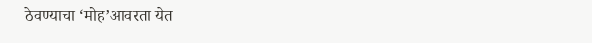ठेवण्याचा ‘मोह’आवरता येत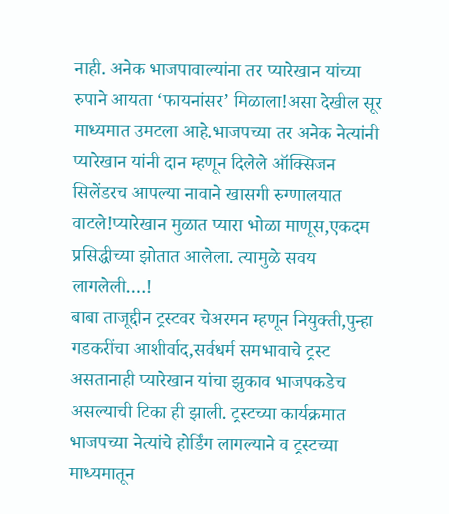नाही. अनेक भाजपावाल्यांना तर प्यारेखान यांच्या रुपाने आयता ‘फायनांसर’ मिळाला!असा देखील सूर माध्यमात उमटला आहे.भाजपच्या तर अनेक नेत्यांनी प्यारेखान यांनी दान म्हणून दिलेले ऑक्सिजन सिलेंडरच आपल्या नावाने खासगी रुग्णालयात वाटले!प्यारेखान मुळात प्यारा भोळा माणूस,एकदम प्रसिद्धीच्या झोतात आलेला. त्यामुळे सवय लागलेली….!
बाबा ताजूद्दीन ट्रस्टवर चेअरमन म्हणून नियुक्ती,पुन्हा गडकरींचा आशीर्वाद,सर्वधर्म समभावाचे ट्रस्ट असतानाही प्यारेखान यांचा झुकाव भाजपकडेच असल्याची टिका ही झाली. ट्रस्टच्या कार्यक्रमात भाजपच्या नेत्यांचे होर्डिंग लागल्याने व ट्रस्टच्या माध्यमातून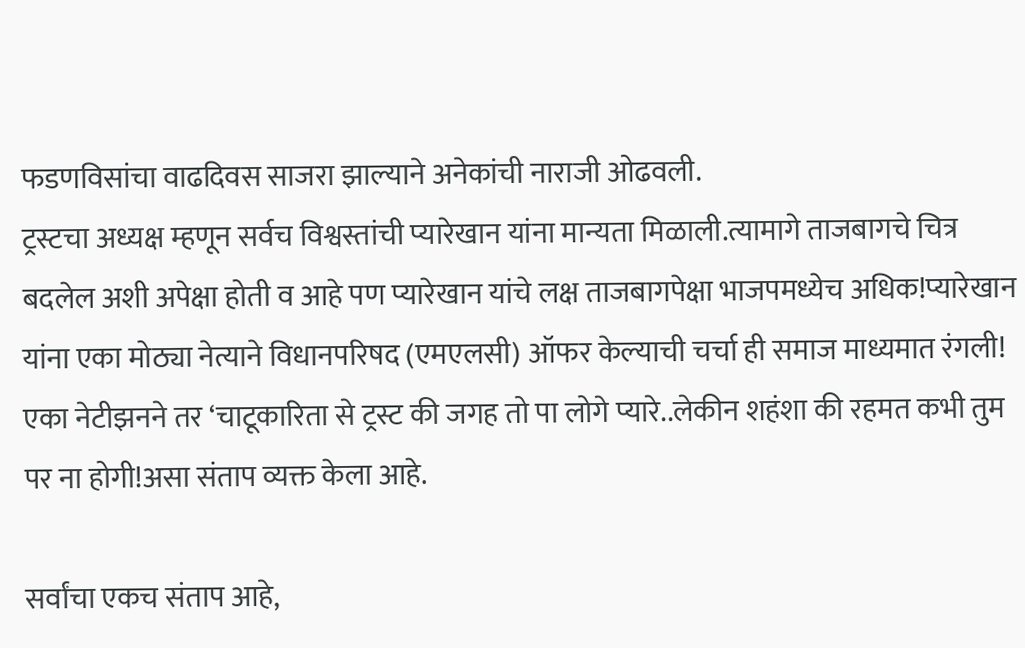फडणविसांचा वाढदिवस साजरा झाल्याने अनेकांची नाराजी ओढवली.
ट्रस्टचा अध्यक्ष म्हणून सर्वच विश्वस्तांची प्यारेखान यांना मान्यता मिळाली.त्यामागे ताजबागचे चित्र बदलेल अशी अपेक्षा होती व आहे पण प्यारेखान यांचे लक्ष ताजबागपेक्षा भाजपमध्येच अधिक!प्यारेखान यांना एका मोठ्या नेत्याने विधानपरिषद (एमएलसी) ऑफर केल्याची चर्चा ही समाज माध्यमात रंगली!
एका नेटीझनने तर ‘चाटूकारिता से ट्रस्ट की जगह तो पा लोगे प्यारे..लेकीन शहंशा की रहमत कभी तुम पर ना होगी!असा संताप व्यक्त केला आहे.

सर्वांचा एकच संताप आहे,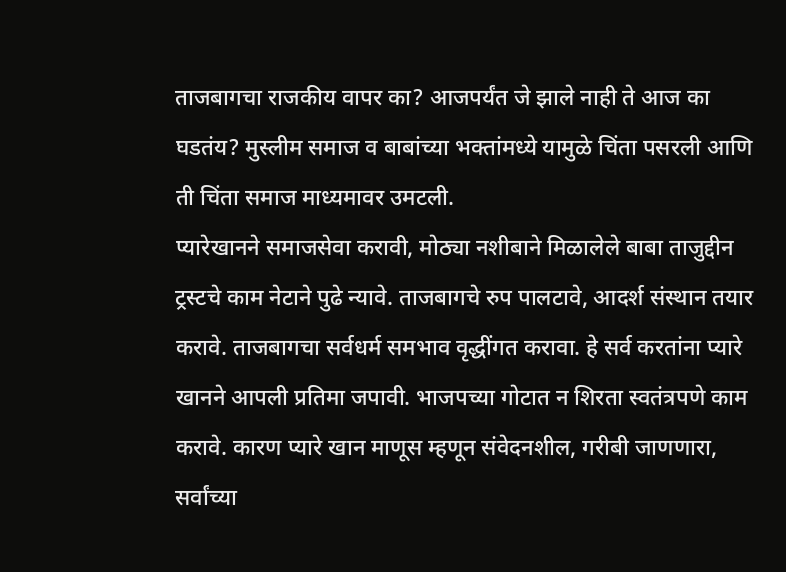ताजबागचा राजकीय वापर का? आजपर्यंत जे झाले नाही ते आज का घडतंय? मुस्लीम समाज व बाबांच्या भक्तांमध्ये यामुळे चिंता पसरली आणि ती चिंता समाज माध्यमावर उमटली.
प्यारेखानने समाजसेवा करावी, मोठ्या नशीबाने मिळालेले बाबा ताजुद्दीन ट्रस्टचे काम नेटाने पुढे न्यावे. ताजबागचे रुप पालटावे, आदर्श संस्थान तयार करावे. ताजबागचा सर्वधर्म समभाव वृद्धींगत करावा. हे सर्व करतांना प्यारे खानने आपली प्रतिमा जपावी. भाजपच्या गोटात न शिरता स्वतंत्रपणे काम करावे. कारण प्यारे खान माणूस म्हणून संवेदनशील, गरीबी जाणणारा, सर्वांच्या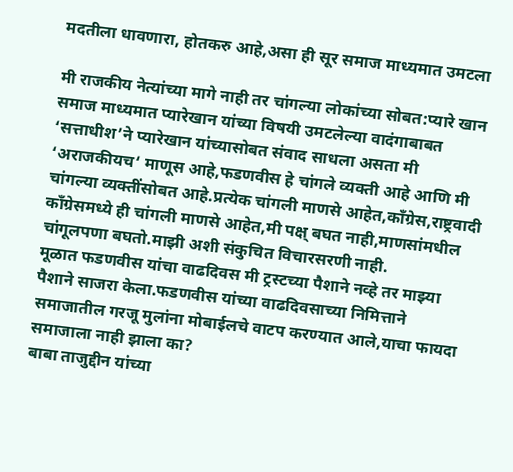मदतीला धावणारा, होतकरु आहे,असा ही सूर समाज माध्यमात उमटला

मी राजकीय नेत्यांच्या मागे नाही तर चांगल्या लोकांच्या सोबत:प्यारे खान
समाज माध्यमात प्यारेखान यांच्या विषयी उमटलेल्या वादंगाबाबत ‘सत्ताधीश’ने प्यारेखान यांच्यासोबत संवाद साधला असता मी ‘अराजकीयच‘ माणूस आहे,फडणवीस हे चांगले व्यक्ती आहे आणि मी चांगल्या व्यक्तींसोबत आहे.प्रत्येक चांगली माणसे आहेत,काँग्रेस,राष्ट्रवादी काँग्रेसमध्ये ही चांगली माणसे आहेत,मी पक्ष् बघत नाही,माणसांमधील चांगूलपणा बघतो.माझी अशी संकुचित विचारसरणी नाही.
मूळात फडणवीस यांचा वाढदिवस मी ट्रस्टच्या पैशाने नव्हे तर माझ्या पैशाने साजरा केला.फडणवीस यांच्या वाढदिवसाच्या निमित्ताने समाजातील गरजू मुलांना मोबाईलचे वाटप करण्यात आले,याचा फायदा समाजाला नाही झाला का?
बाबा ताजुद्दीन यांच्या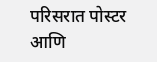परिसरात पोस्टर आणि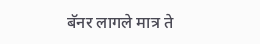बॅनर लागले मात्र ते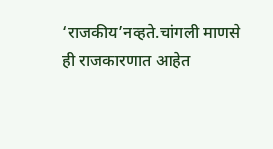‘राजकीय’नव्हते.चांगली माणसे ही राजकारणात आहेत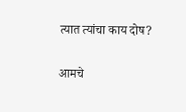त्यात त्यांचा काय दोष?

आमचे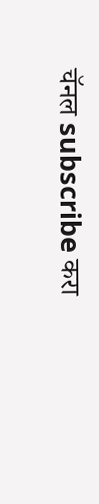चॅनल subscribe करा